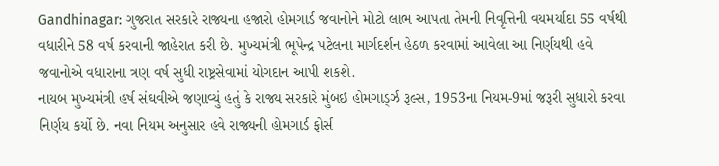Gandhinagar: ગુજરાત સરકારે રાજ્યના હજારો હોમગાર્ડ જવાનોને મોટો લાભ આપતા તેમની નિવૃત્તિની વયમર્યાદા 55 વર્ષથી વધારીને 58 વર્ષ કરવાની જાહેરાત કરી છે. મુખ્યમંત્રી ભૂપેન્દ્ર પટેલના માર્ગદર્શન હેઠળ કરવામાં આવેલા આ નિર્ણયથી હવે જવાનોએ વધારાના ત્રણ વર્ષ સુધી રાષ્ટ્રસેવામાં યોગદાન આપી શકશે.
નાયબ મુખ્યમંત્રી હર્ષ સંઘવીએ જણાવ્યું હતું કે રાજ્ય સરકારે મુંબઇ હોમગાર્ડ્ઝ રૂલ્સ, 1953ના નિયમ-9માં જરૂરી સુધારો કરવા નિર્ણય કર્યો છે. નવા નિયમ અનુસાર હવે રાજ્યની હોમગાર્ડ ફોર્સ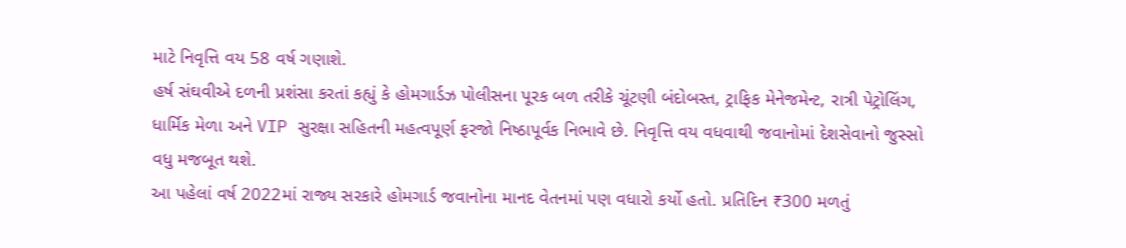માટે નિવૃત્તિ વય 58 વર્ષ ગણાશે.
હર્ષ સંઘવીએ દળની પ્રશંસા કરતાં કહ્યું કે હોમગાર્ડઝ પોલીસના પૂરક બળ તરીકે ચૂંટણી બંદોબસ્ત, ટ્રાફિક મેનેજમેન્ટ, રાત્રી પેટ્રોલિંગ, ધાર્મિક મેળા અને VIP સુરક્ષા સહિતની મહત્વપૂર્ણ ફરજો નિષ્ઠાપૂર્વક નિભાવે છે. નિવૃત્તિ વય વધવાથી જવાનોમાં દેશસેવાનો જુસ્સો વધુ મજબૂત થશે.
આ પહેલાં વર્ષ 2022માં રાજ્ય સરકારે હોમગાર્ડ જવાનોના માનદ વેતનમાં પણ વધારો કર્યો હતો. પ્રતિદિન ₹300 મળતું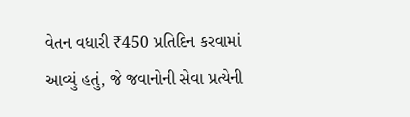વેતન વધારી ₹450 પ્રતિદિન કરવામાં આવ્યું હતું, જે જવાનોની સેવા પ્રત્યેની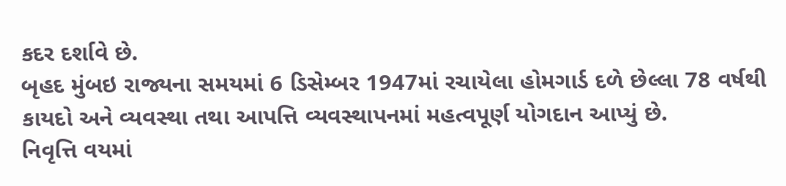કદર દર્શાવે છે.
બૃહદ મુંબઇ રાજ્યના સમયમાં 6 ડિસેમ્બર 1947માં રચાયેલા હોમગાર્ડ દળે છેલ્લા 78 વર્ષથી કાયદો અને વ્યવસ્થા તથા આપત્તિ વ્યવસ્થાપનમાં મહત્વપૂર્ણ યોગદાન આપ્યું છે.
નિવૃત્તિ વયમાં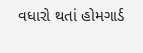વધારો થતાં હોમગાર્ડ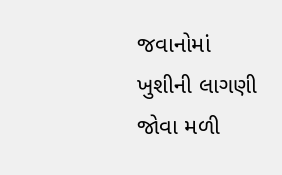જવાનોમાં ખુશીની લાગણી જોવા મળી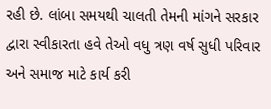રહી છે. લાંબા સમયથી ચાલતી તેમની માંગને સરકાર દ્વારા સ્વીકારતા હવે તેઓ વધુ ત્રણ વર્ષ સુધી પરિવાર અને સમાજ માટે કાર્ય કરી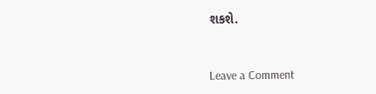શકશે.


Leave a Comment